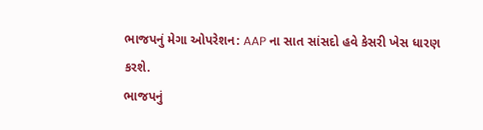ભાજપનું મેગા ઓપરેશન: AAP ના સાત સાંસદો હવે કેસરી ખેસ ધારણ કરશે.
ભાજપનું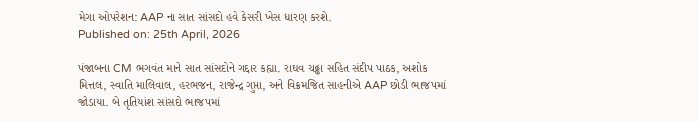મેગા ઓપરેશન: AAP ના સાત સાંસદો હવે કેસરી ખેસ ધારણ કરશે.
Published on: 25th April, 2026

પંજાબના CM ભગવંત માને સાત સાંસદોને ગદ્દાર કહ્યા. રાઘવ ચઢ્ઢા સહિત સંદીપ પાઠક, અશોક મિત્તલ, સ્વાતિ માલિવાલ, હરભજન, રાજેન્દ્ર ગુપ્તા, અને વિક્રમજિત સાહનીએ AAP છોડી ભાજપમાં જોડાયા. બે તૃતિયાંશ સાંસદો ભાજપમાં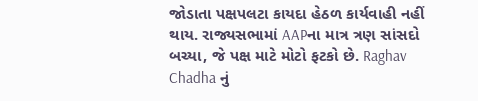જોડાતા પક્ષપલટા કાયદા હેઠળ કાર્યવાહી નહીં થાય. રાજ્યસભામાં AAPના માત્ર ત્રણ સાંસદો બચ્યા, જે પક્ષ માટે મોટો ફટકો છે. Raghav Chadha નું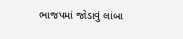ભાજપમાં જોડાવું લાંબા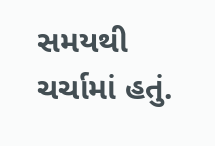સમયથી ચર્ચામાં હતું.